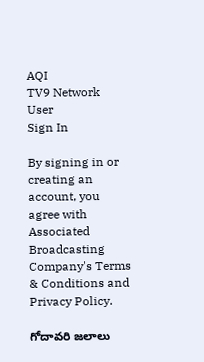AQI
TV9 Network
User
Sign In

By signing in or creating an account, you agree with Associated Broadcasting Company's Terms & Conditions and Privacy Policy.

గోదావరి జలాలు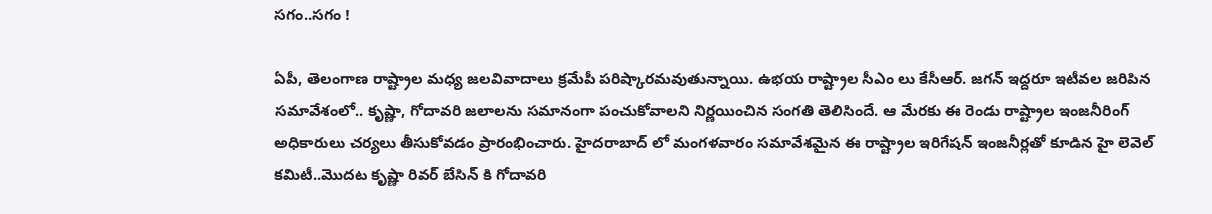సగం..సగం !

ఏపీ, తెలంగాణ రాష్ట్రాల మధ్య జలవివాదాలు క్రమేపీ పరిష్కారమవుతున్నాయి. ఉభయ రాష్ట్రాల సీఎం లు కేసీఆర్. జగన్ ఇద్దరూ ఇటీవల జరిపిన సమావేశంలో.. కృష్ణా, గోదావరి జలాలను సమానంగా పంచుకోవాలని నిర్ణయించిన సంగతి తెలిసిందే. ఆ మేరకు ఈ రెండు రాష్ట్రాల ఇంజనీరింగ్ అధికారులు చర్యలు తీసుకోవడం ప్రారంభించారు. హైదరాబాద్ లో మంగళవారం సమావేశమైన ఈ రాష్ట్రాల ఇరిగేషన్ ఇంజనీర్లతో కూడిన హై లెవెల్ కమిటీ..మొదట కృష్ణా రివర్ బేసిన్ కి గోదావరి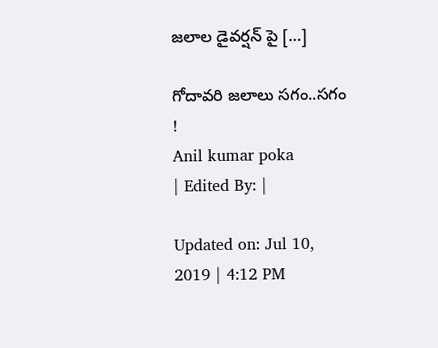జలాల డైవర్షన్ పై […]

గోదావరి జలాలు సగం..సగం !
Anil kumar poka
| Edited By: |

Updated on: Jul 10, 2019 | 4:12 PM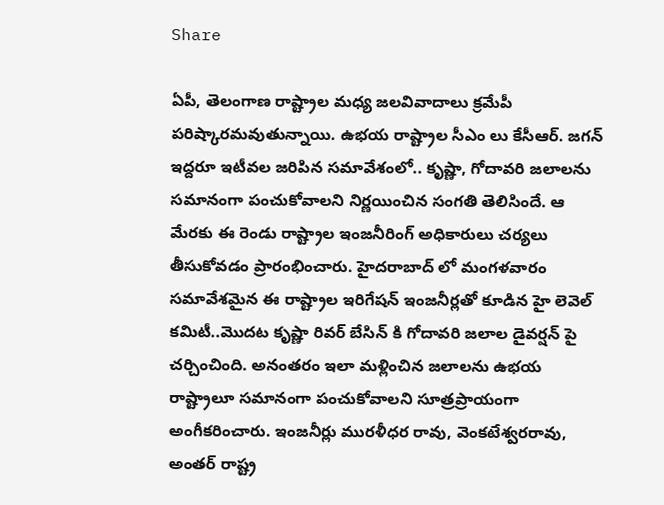Share

ఏపీ, తెలంగాణ రాష్ట్రాల మధ్య జలవివాదాలు క్రమేపీ పరిష్కారమవుతున్నాయి. ఉభయ రాష్ట్రాల సీఎం లు కేసీఆర్. జగన్ ఇద్దరూ ఇటీవల జరిపిన సమావేశంలో.. కృష్ణా, గోదావరి జలాలను సమానంగా పంచుకోవాలని నిర్ణయించిన సంగతి తెలిసిందే. ఆ మేరకు ఈ రెండు రాష్ట్రాల ఇంజనీరింగ్ అధికారులు చర్యలు తీసుకోవడం ప్రారంభించారు. హైదరాబాద్ లో మంగళవారం సమావేశమైన ఈ రాష్ట్రాల ఇరిగేషన్ ఇంజనీర్లతో కూడిన హై లెవెల్ కమిటీ..మొదట కృష్ణా రివర్ బేసిన్ కి గోదావరి జలాల డైవర్షన్ పై చర్చించింది. అనంతరం ఇలా మళ్లించిన జలాలను ఉభయ రాష్ట్రాలూ సమానంగా పంచుకోవాలని సూత్రప్రాయంగా అంగీకరించారు. ఇంజనీర్లు మురళీధర రావు, వెంకటేశ్వరరావు, అంతర్ రాష్ట్ర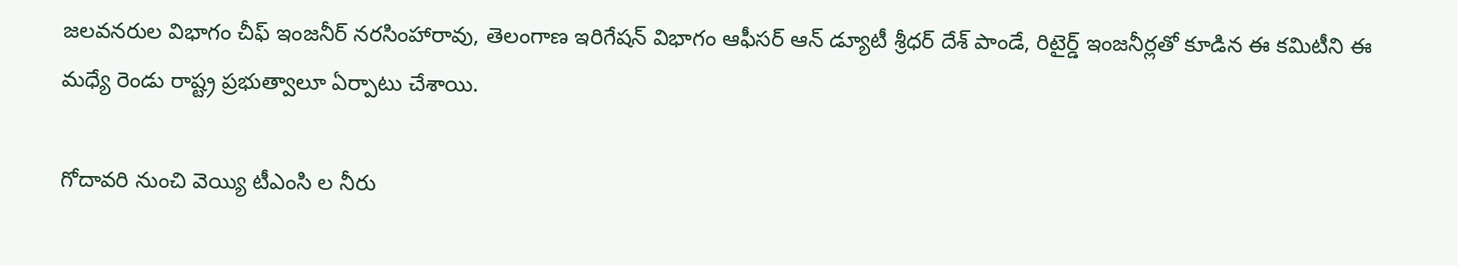జలవనరుల విభాగం చీఫ్ ఇంజనీర్ నరసింహారావు, తెలంగాణ ఇరిగేషన్ విభాగం ఆఫీసర్ ఆన్ డ్యూటీ శ్రీధర్ దేశ్ పాండే, రిటైర్డ్ ఇంజనీర్లతో కూడిన ఈ కమిటీని ఈ మధ్యే రెండు రాష్ట్ర ప్రభుత్వాలూ ఏర్పాటు చేశాయి.

గోదావరి నుంచి వెయ్యి టీఎంసి ల నీరు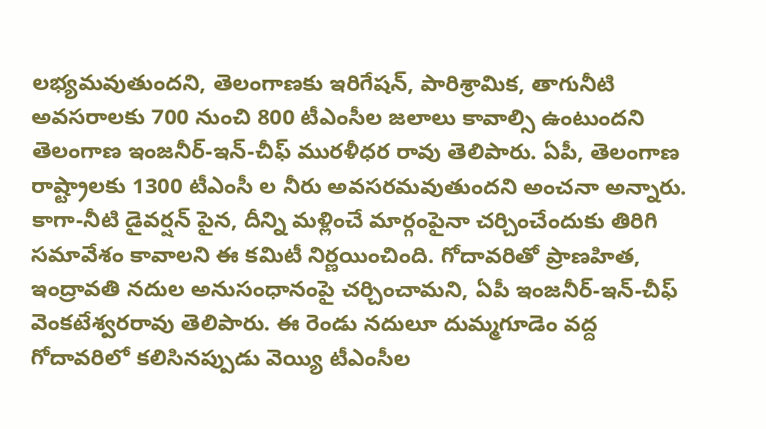లభ్యమవుతుందని, తెలంగాణకు ఇరిగేషన్, పారిశ్రామిక, తాగునీటి అవసరాలకు 700 నుంచి 800 టీఎంసీల జలాలు కావాల్సి ఉంటుందని తెలంగాణ ఇంజనీర్-ఇన్-చీఫ్ మురళీధర రావు తెలిపారు. ఏపీ, తెలంగాణ రాష్ట్రాలకు 1300 టీఎంసీ ల నీరు అవసరమవుతుందని అంచనా అన్నారు. కాగా-నీటి డైవర్షన్ పైన, దీన్ని మళ్లించే మార్గంపైనా చర్చించేందుకు తిరిగి సమావేశం కావాలని ఈ కమిటీ నిర్ణయించింది. గోదావరితో ప్రాణహిత, ఇంద్రావతి నదుల అనుసంధానంపై చర్చించామని, ఏపీ ఇంజనీర్-ఇన్-చీఫ్ వెంకటేశ్వరరావు తెలిపారు. ఈ రెండు నదులూ దుమ్మగూడెం వద్ద గోదావరిలో కలిసినప్పుడు వెయ్యి టీఎంసీల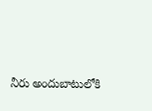నీరు అందుబాటులోకి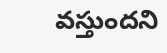వస్తుందని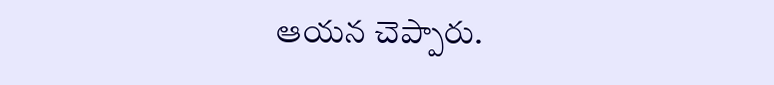ఆయన చెప్పారు.